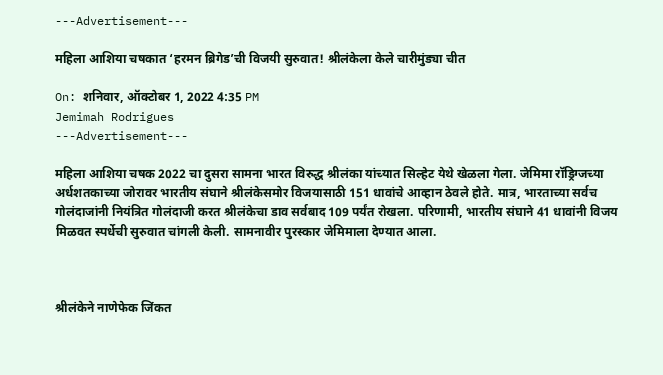---Advertisement---

महिला आशिया चषकात ‘हरमन ब्रिगेड’ची विजयी सुरुवात! श्रीलंकेला केले चारीमुंड्या चीत

On: शनिवार, ऑक्टोबर 1, 2022 4:35 PM
Jemimah Rodrigues
---Advertisement---

महिला आशिया चषक 2022 चा दुसरा सामना भारत विरुद्ध श्रीलंका यांच्यात सिल्हेट येथे खेळला गेला. जेमिमा रॉड्रिग्जच्या अर्धशतकाच्या जोरावर भारतीय संघाने श्रीलंकेसमोर विजयासाठी‌ 151 धावांचे आव्हान ठेवले होते. मात्र, भारताच्या सर्वच गोलंदाजांनी नियंत्रित गोलंदाजी करत श्रीलंकेचा डाव सर्वबाद 109 पर्यंत रोखला. परिणामी, भारतीय संघाने 41 धावांनी विजय मिळवत स्पर्धेची सुरुवात चांगली केली. सामनावीर पुरस्कार जेमिमाला देण्यात आला.



श्रीलंकेने नाणेफेक जिंकत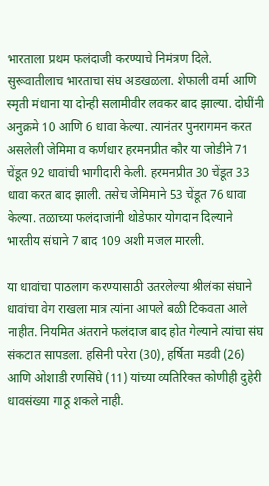भारताला प्रथम फलंदाजी करण्याचे निमंत्रण दिले. सुरूवातीलाच भारताचा संघ अडखळला. शेफाली वर्मा आणि स्मृती मंधाना या दोन्ही सलामीवीर लवकर बाद झाल्या. दोघींनी अनुक्रमे 10 आणि 6 धावा केल्या. त्यानंतर पुनरागमन करत असलेली जेमिमा व कर्णधार हरमनप्रीत कौर या जोडीने 71 चेंडूत 92 धावांची भागीदारी केली. हरमनप्रीत 30 चेंडूत 33 धावा करत बाद झाली. तसेच जेमिमाने 53 चेंडूत 76 धावा केल्या. तळाच्या फलंदाजांनी थोडेफार योगदान दिल्याने भारतीय संघाने 7 बाद 109 अशी मजल मारली.

या धावांचा पाठलाग करण्यासाठी उतरलेल्या श्रीलंका संघाने धावांचा वेग राखला मात्र त्यांना आपले बळी टिकवता आले नाहीत. नियमित अंतराने फलंदाज बाद होत गेल्याने त्यांचा संघ संकटात सापडला. हसिनी परेरा (30), हर्षिता मडवी (26) आणि ओशाडी रणसिंघे (11) यांच्या व्यतिरिक्त कोणीही दुहेरी धावसंख्या गाठू शकले नाही.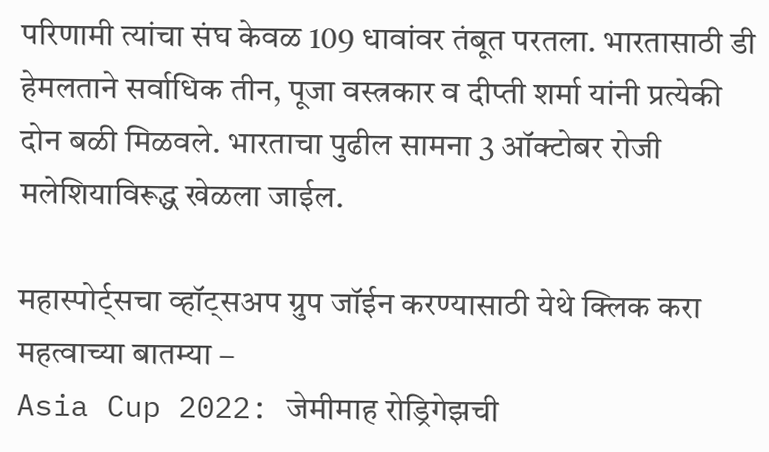परिणामी त्यांचा संघ केवळ 109 धावांवर तंबूत परतला. भारतासाठी डी हेमलताने सर्वाधिक तीन, पूजा वस्त्रकार व दीप्ती शर्मा यांनी प्रत्येकी दोन बळी मिळवले. भारताचा पुढील सामना 3 ऑक्टोबर रोजी मलेशियाविरूद्ध खेळला जाईल.

महास्पोर्ट्सचा व्हॉट्सअप ग्रुप जॉईन करण्यासाठी येथे क्लिक करा
महत्वाच्या बातम्या –
Asia Cup 2022: जेमीमाह रोड्रिगेझची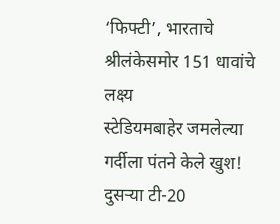‘फिफ्टी’, भारताचे श्रीलंकेसमोर 151 धावांचे लक्ष्य
स्टेडियमबाहेर जमलेल्या गर्दीला पंतने केले खुश! दुसऱ्या टी-20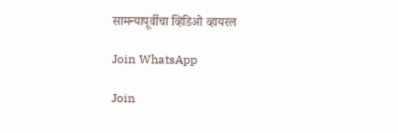सामन्यापूर्वीचा व्हिडिओ व्हायरल

Join WhatsApp

Join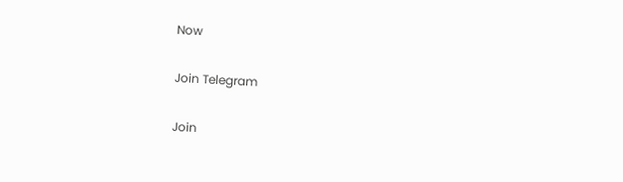Now

Join Telegram

Join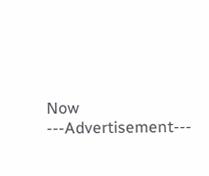Now
---Advertisement---